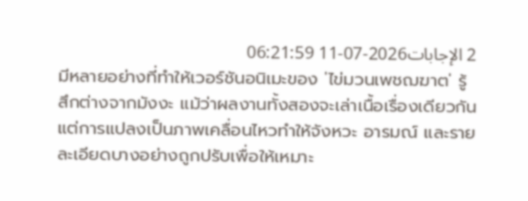2 الإجابات2026-07-11 06:21:59
มีหลายอย่างที่ทำให้เวอร์ชันอนิเมะของ 'ไข่มวนเพชฌฆาต' รู้สึกต่างจากมังงะ แม้ว่าผลงานทั้งสองจะเล่าเนื้อเรื่องเดียวกัน แต่การแปลงเป็นภาพเคลื่อนไหวทำให้จังหวะ อารมณ์ และรายละเอียดบางอย่างถูกปรับเพื่อให้เหมาะ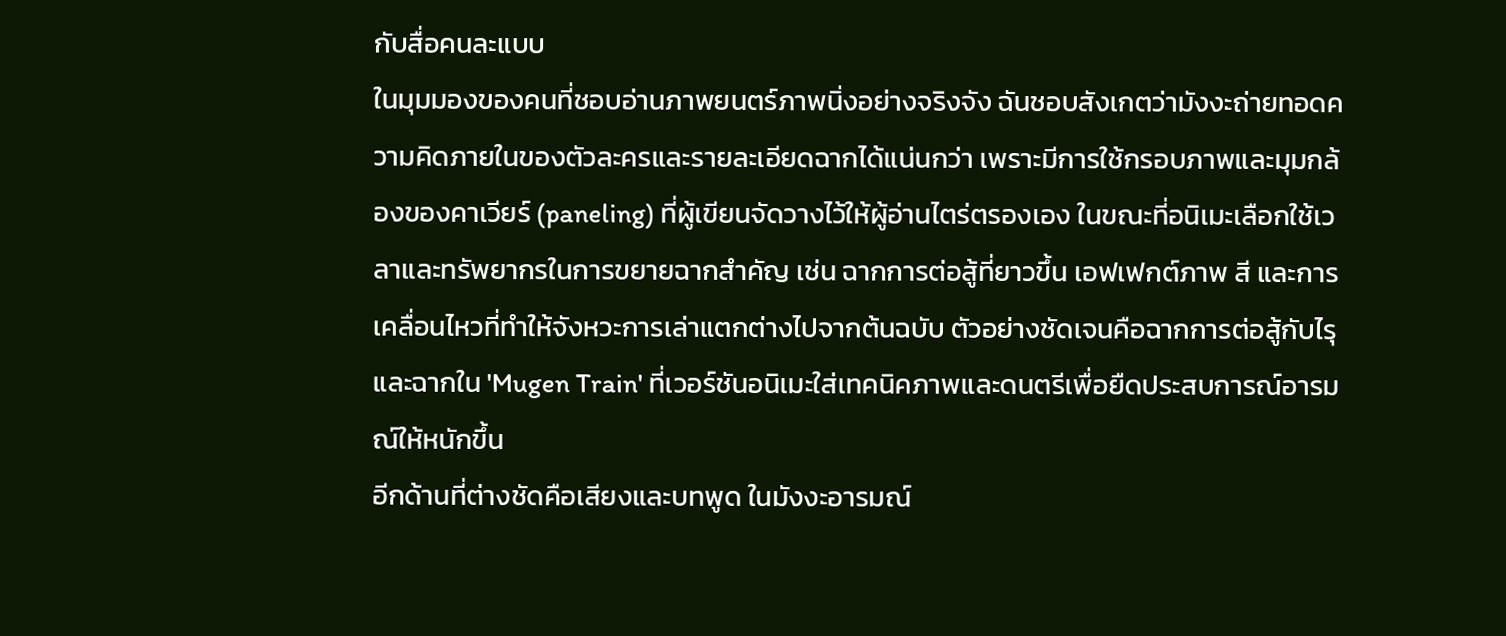กับสื่อคนละแบบ
ในมุมมองของคนที่ชอบอ่านภาพยนตร์ภาพนิ่งอย่างจริงจัง ฉันชอบสังเกตว่ามังงะถ่ายทอดความคิดภายในของตัวละครและรายละเอียดฉากได้แน่นกว่า เพราะมีการใช้กรอบภาพและมุมกล้องของคาเวียร์ (paneling) ที่ผู้เขียนจัดวางไว้ให้ผู้อ่านไตร่ตรองเอง ในขณะที่อนิเมะเลือกใช้เวลาและทรัพยากรในการขยายฉากสำคัญ เช่น ฉากการต่อสู้ที่ยาวขึ้น เอฟเฟกต์ภาพ สี และการเคลื่อนไหวที่ทำให้จังหวะการเล่าแตกต่างไปจากต้นฉบับ ตัวอย่างชัดเจนคือฉากการต่อสู้กับไรุ และฉากใน 'Mugen Train' ที่เวอร์ชันอนิเมะใส่เทคนิคภาพและดนตรีเพื่อยืดประสบการณ์อารมณ์ให้หนักขึ้น
อีกด้านที่ต่างชัดคือเสียงและบทพูด ในมังงะอารมณ์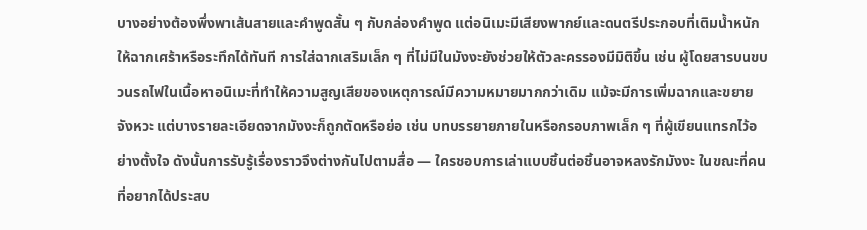บางอย่างต้องพึ่งพาเส้นสายและคำพูดสั้น ๆ กับกล่องคำพูด แต่อนิเมะมีเสียงพากย์และดนตรีประกอบที่เติมน้ำหนักให้ฉากเศร้าหรือระทึกได้ทันที การใส่ฉากเสริมเล็ก ๆ ที่ไม่มีในมังงะยังช่วยให้ตัวละครรองมีมิติขึ้น เช่น ผู้โดยสารบนขบวนรถไฟในเนื้อหาอนิเมะที่ทำให้ความสูญเสียของเหตุการณ์มีความหมายมากกว่าเดิม แม้จะมีการเพิ่มฉากและขยายจังหวะ แต่บางรายละเอียดจากมังงะก็ถูกตัดหรือย่อ เช่น บทบรรยายภายในหรือกรอบภาพเล็ก ๆ ที่ผู้เขียนแทรกไว้อย่างตั้งใจ ดังนั้นการรับรู้เรื่องราวจึงต่างกันไปตามสื่อ — ใครชอบการเล่าแบบชิ้นต่อชิ้นอาจหลงรักมังงะ ในขณะที่คนที่อยากได้ประสบ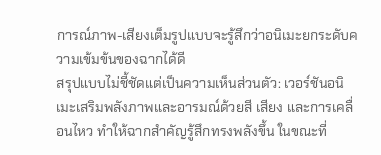การณ์ภาพ-เสียงเต็มรูปแบบจะรู้สึกว่าอนิเมะยกระดับความเข้มข้นของฉากได้ดี
สรุปแบบไม่ชี้ชัดแต่เป็นความเห็นส่วนตัว: เวอร์ชันอนิเมะเสริมพลังภาพและอารมณ์ด้วยสี เสียง และการเคลื่อนไหว ทำให้ฉากสำคัญรู้สึกทรงพลังขึ้น ในขณะที่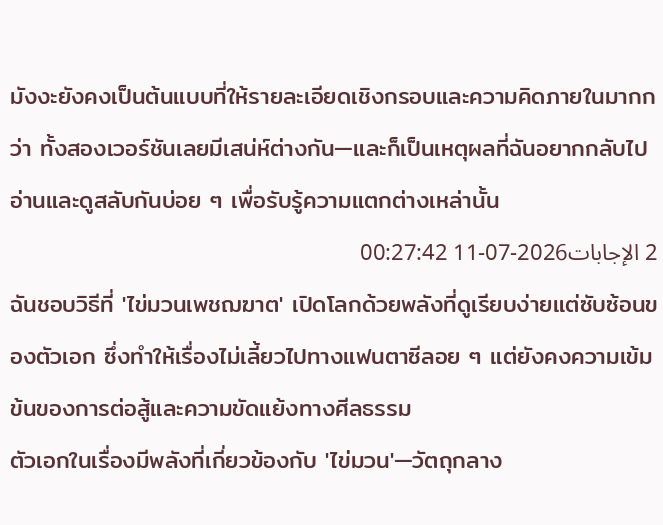มังงะยังคงเป็นต้นแบบที่ให้รายละเอียดเชิงกรอบและความคิดภายในมากกว่า ทั้งสองเวอร์ชันเลยมีเสน่ห์ต่างกัน—และก็เป็นเหตุผลที่ฉันอยากกลับไปอ่านและดูสลับกันบ่อย ๆ เพื่อรับรู้ความแตกต่างเหล่านั้น
2 الإجابات2026-07-11 00:27:42
ฉันชอบวิธีที่ 'ไข่มวนเพชฌฆาต' เปิดโลกด้วยพลังที่ดูเรียบง่ายแต่ซับซ้อนของตัวเอก ซึ่งทำให้เรื่องไม่เลี้ยวไปทางแฟนตาซีลอย ๆ แต่ยังคงความเข้มข้นของการต่อสู้และความขัดแย้งทางศีลธรรม
ตัวเอกในเรื่องมีพลังที่เกี่ยวข้องกับ 'ไข่มวน'—วัตถุกลาง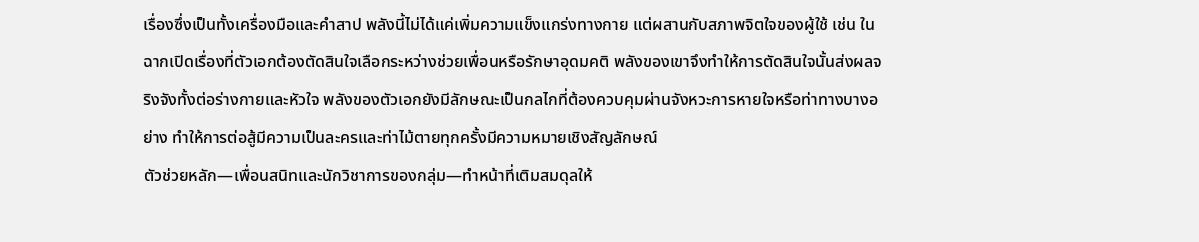เรื่องซึ่งเป็นทั้งเครื่องมือและคำสาป พลังนี้ไม่ได้แค่เพิ่มความแข็งแกร่งทางกาย แต่ผสานกับสภาพจิตใจของผู้ใช้ เช่น ในฉากเปิดเรื่องที่ตัวเอกต้องตัดสินใจเลือกระหว่างช่วยเพื่อนหรือรักษาอุดมคติ พลังของเขาจึงทำให้การตัดสินใจนั้นส่งผลจริงจังทั้งต่อร่างกายและหัวใจ พลังของตัวเอกยังมีลักษณะเป็นกลไกที่ต้องควบคุมผ่านจังหวะการหายใจหรือท่าทางบางอย่าง ทำให้การต่อสู้มีความเป็นละครและท่าไม้ตายทุกครั้งมีความหมายเชิงสัญลักษณ์
ตัวช่วยหลัก—เพื่อนสนิทและนักวิชาการของกลุ่ม—ทำหน้าที่เติมสมดุลให้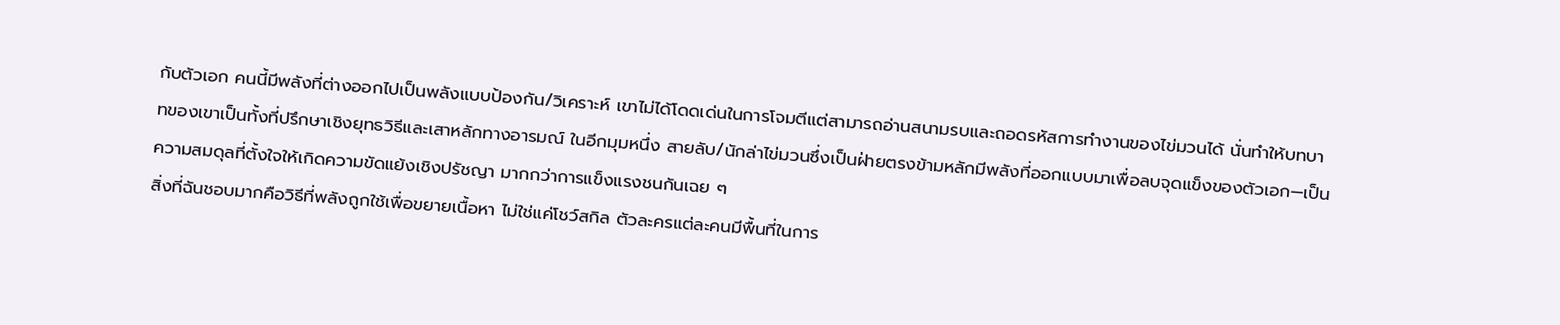กับตัวเอก คนนี้มีพลังที่ต่างออกไปเป็นพลังแบบป้องกัน/วิเคราะห์ เขาไม่ได้โดดเด่นในการโจมตีแต่สามารถอ่านสนามรบและถอดรหัสการทำงานของไข่มวนได้ นั่นทำให้บทบาทของเขาเป็นทั้งที่ปรึกษาเชิงยุทธวิธีและเสาหลักทางอารมณ์ ในอีกมุมหนึ่ง สายลับ/นักล่าไข่มวนซึ่งเป็นฝ่ายตรงข้ามหลักมีพลังที่ออกแบบมาเพื่อลบจุดแข็งของตัวเอก—เป็นความสมดุลที่ตั้งใจให้เกิดความขัดแย้งเชิงปรัชญา มากกว่าการแข็งแรงชนกันเฉย ๆ
สิ่งที่ฉันชอบมากคือวิธีที่พลังถูกใช้เพื่อขยายเนื้อหา ไม่ใช่แค่โชว์สกิล ตัวละครแต่ละคนมีพื้นที่ในการ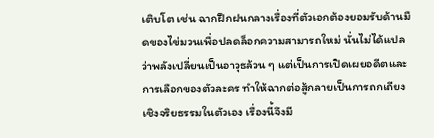เติบโต เช่น ฉากฝึกฝนกลางเรื่องที่ตัวเอกต้องยอมรับด้านมืดของไข่มวนเพื่อปลดล็อกความสามารถใหม่ นั่นไม่ได้แปลว่าพลังเปลี่ยนเป็นอาวุธล้วน ๆ แต่เป็นการเปิดเผยอดีตและการเลือกของตัวละคร ทำให้ฉากต่อสู้กลายเป็นการถกเถียงเชิงจริยธรรมในตัวเอง เรื่องนี้จึงมี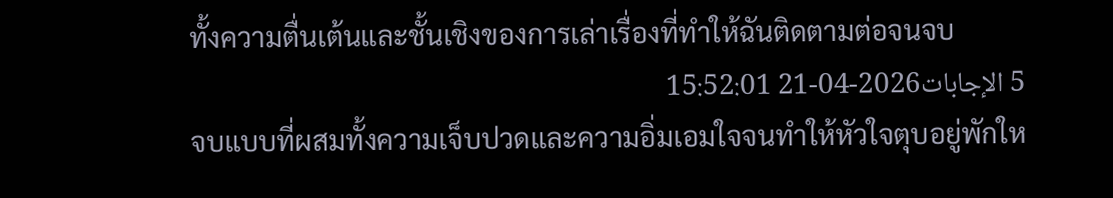ทั้งความตื่นเต้นและชั้นเชิงของการเล่าเรื่องที่ทำให้ฉันติดตามต่อจนจบ
5 الإجابات2026-04-21 15:52:01
จบแบบที่ผสมทั้งความเจ็บปวดและความอิ่มเอมใจจนทำให้หัวใจตุบอยู่พักให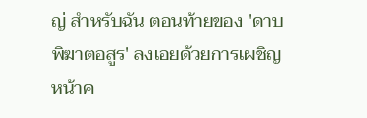ญ่ สำหรับฉัน ตอนท้ายของ 'ดาบพิฆาตอสูร' ลงเอยด้วยการเผชิญหน้าค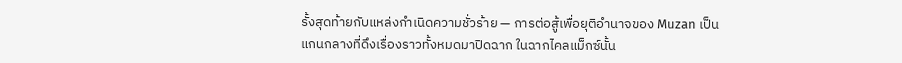รั้งสุดท้ายกับแหล่งกำเนิดความชั่วร้าย — การต่อสู้เพื่อยุติอำนาจของ Muzan เป็นแกนกลางที่ดึงเรื่องราวทั้งหมดมาปิดฉาก ในฉากไคลแม็กซ์นั้น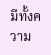มีทั้งความ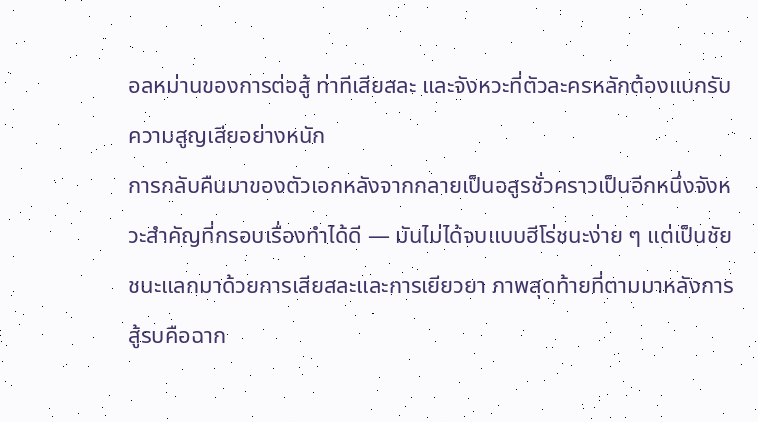อลหม่านของการต่อสู้ ท่าทีเสียสละ และจังหวะที่ตัวละครหลักต้องแบกรับความสูญเสียอย่างหนัก
การกลับคืนมาของตัวเอกหลังจากกลายเป็นอสูรชั่วคราวเป็นอีกหนึ่งจังหวะสำคัญที่กรอบเรื่องทำได้ดี — มันไม่ได้จบแบบฮีโร่ชนะง่าย ๆ แต่เป็นชัยชนะแลกมาด้วยการเสียสละและการเยียวยา ภาพสุดท้ายที่ตามมาหลังการสู้รบคือฉาก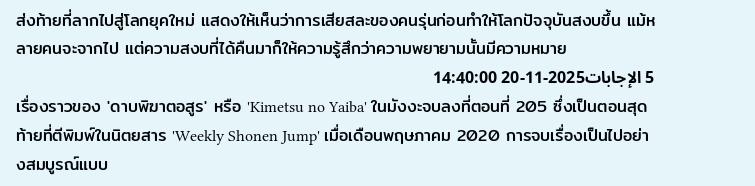ส่งท้ายที่ลากไปสู่โลกยุคใหม่ แสดงให้เห็นว่าการเสียสละของคนรุ่นก่อนทำให้โลกปัจจุบันสงบขึ้น แม้หลายคนจะจากไป แต่ความสงบที่ได้คืนมาก็ให้ความรู้สึกว่าความพยายามนั้นมีความหมาย
5 الإجابات2025-11-20 14:40:00
เรื่องราวของ 'ดาบพิฆาตอสูร' หรือ 'Kimetsu no Yaiba' ในมังงะจบลงที่ตอนที่ 205 ซึ่งเป็นตอนสุดท้ายที่ตีพิมพ์ในนิตยสาร 'Weekly Shonen Jump' เมื่อเดือนพฤษภาคม 2020 การจบเรื่องเป็นไปอย่างสมบูรณ์แบบ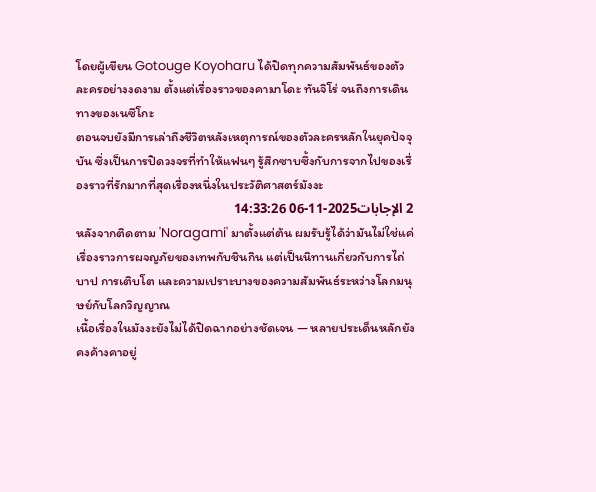โดยผู้เขียน Gotouge Koyoharu ได้ปิดทุกความสัมพันธ์ของตัวละครอย่างงดงาม ตั้งแต่เรื่องราวของคามาโดะ ทันจิโร่ จนถึงการเดินทางของเนซึโกะ
ตอนจบยังมีการเล่าถึงชีวิตหลังเหตุการณ์ของตัวละครหลักในยุคปัจจุบัน ซึ่งเป็นการปิดวงจรที่ทำให้แฟนๆ รู้สึกซาบซึ้งกับการจากไปของเรื่องราวที่รักมากที่สุดเรื่องหนึ่งในประวัติศาสตร์มังงะ
2 الإجابات2025-11-06 14:33:26
หลังจากติดตาม 'Noragami' มาตั้งแต่ต้น ผมรับรู้ได้ว่ามันไม่ใช่แค่เรื่องราวการผจญภัยของเทพกับชินกิน แต่เป็นนิทานเกี่ยวกับการไถ่บาป การเติบโต และความเปราะบางของความสัมพันธ์ระหว่างโลกมนุษย์กับโลกวิญญาณ
เนื้อเรื่องในมังงะยังไม่ได้ปิดฉากอย่างชัดเจน — หลายประเด็นหลักยังคงค้างคาอยู่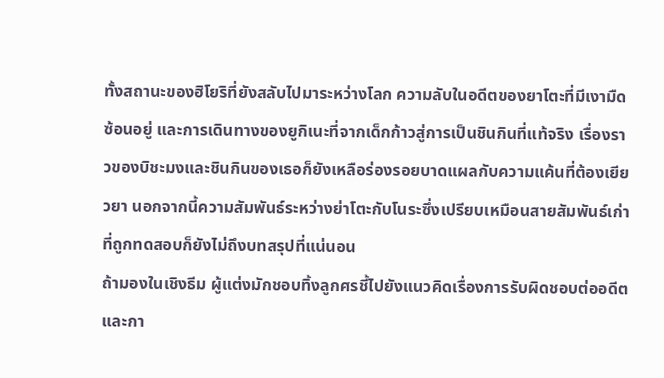ทั้งสถานะของฮิโยริที่ยังสลับไปมาระหว่างโลก ความลับในอดีตของยาโตะที่มีเงามืดซ้อนอยู่ และการเดินทางของยูกิเนะที่จากเด็กก้าวสู่การเป็นชินกินที่แท้จริง เรื่องราวของบิชะมงและชินกินของเธอก็ยังเหลือร่องรอยบาดแผลกับความแค้นที่ต้องเยียวยา นอกจากนี้ความสัมพันธ์ระหว่างย่าโตะกับโนระซึ่งเปรียบเหมือนสายสัมพันธ์เก่าที่ถูกทดสอบก็ยังไม่ถึงบทสรุปที่แน่นอน
ถ้ามองในเชิงธีม ผู้แต่งมักชอบทิ้งลูกศรชี้ไปยังแนวคิดเรื่องการรับผิดชอบต่ออดีตและกา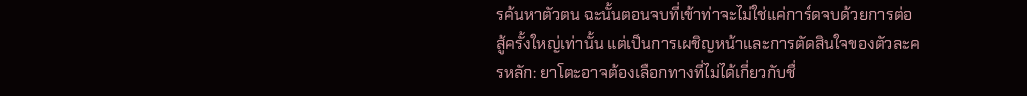รค้นหาตัวตน ฉะนั้นตอนจบที่เข้าท่าจะไม่ใช่แค่การ์ดจบด้วยการต่อสู้ครั้งใหญ่เท่านั้น แต่เป็นการเผชิญหน้าและการตัดสินใจของตัวละครหลัก: ยาโตะอาจต้องเลือกทางที่ไม่ได้เกี่ยวกับชื่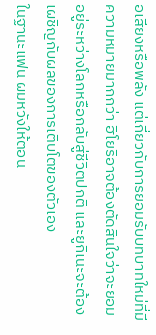อเสียงหรือพลัง แต่เกี่ยวกับการยอมรับบทบาทใหม่ที่มีความหมายมากกว่า ฮิโยริอาจต้องตัดสินใจว่าจะยอมอยู่ระหว่างโลกหรือกลับสู่ชีวิตปกติ และยูกิเนะจะต้องเผชิญกับผลของการเติบโตของตัวเอง
ในฐานะแฟน ผมหวังให้ตอน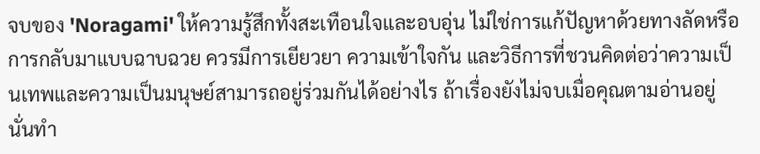จบของ 'Noragami' ให้ความรู้สึกทั้งสะเทือนใจและอบอุ่น ไม่ใช่การแก้ปัญหาด้วยทางลัดหรือการกลับมาแบบฉาบฉวย ควรมีการเยียวยา ความเข้าใจกัน และวิธีการที่ชวนคิดต่อว่าความเป็นเทพและความเป็นมนุษย์สามารถอยู่ร่วมกันได้อย่างไร ถ้าเรื่องยังไม่จบเมื่อคุณตามอ่านอยู่ นั่นทำ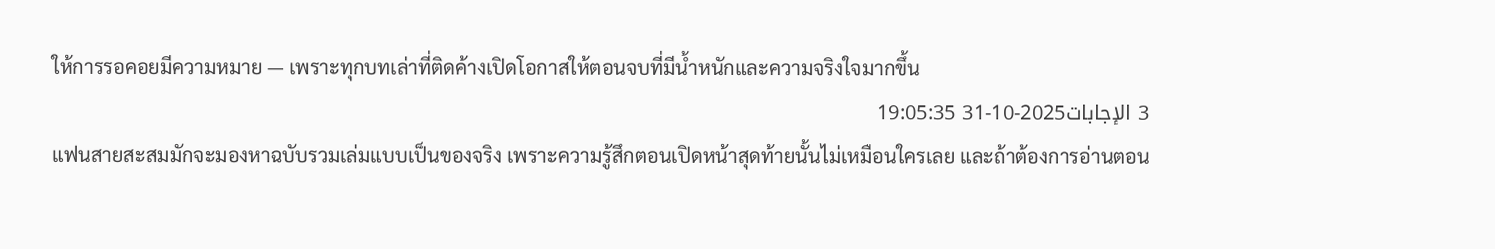ให้การรอคอยมีความหมาย — เพราะทุกบทเล่าที่ติดค้างเปิดโอกาสให้ตอนจบที่มีน้ำหนักและความจริงใจมากขึ้น
3 الإجابات2025-10-31 19:05:35
แฟนสายสะสมมักจะมองหาฉบับรวมเล่มแบบเป็นของจริง เพราะความรู้สึกตอนเปิดหน้าสุดท้ายนั้นไม่เหมือนใครเลย และถ้าต้องการอ่านตอน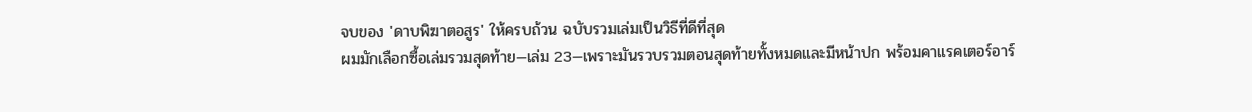จบของ 'ดาบพิฆาตอสูร' ให้ครบถ้วน ฉบับรวมเล่มเป็นวิธีที่ดีที่สุด
ผมมักเลือกซื้อเล่มรวมสุดท้าย—เล่ม 23—เพราะมันรวบรวมตอนสุดท้ายทั้งหมดและมีหน้าปก พร้อมคาแรคเตอร์อาร์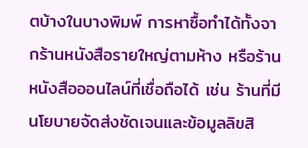ตบ้างในบางพิมพ์ การหาซื้อทำได้ทั้งจากร้านหนังสือรายใหญ่ตามห้าง หรือร้านหนังสือออนไลน์ที่เชื่อถือได้ เช่น ร้านที่มีนโยบายจัดส่งชัดเจนและข้อมูลลิขสิ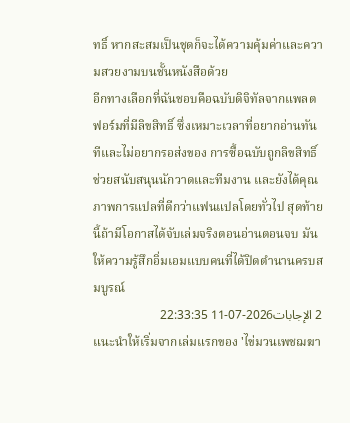ทธิ์ หากสะสมเป็นชุดก็จะได้ความคุ้มค่าและความสวยงามบนชั้นหนังสือด้วย
อีกทางเลือกที่ฉันชอบคือฉบับดิจิทัลจากแพลตฟอร์มที่มีลิขสิทธิ์ ซึ่งเหมาะเวลาที่อยากอ่านทันทีและไม่อยากรอส่งของ การซื้อฉบับถูกลิขสิทธิ์ช่วยสนับสนุนนักวาดและทีมงาน และยังได้คุณภาพการแปลที่ดีกว่าแฟนแปลโดยทั่วไป สุดท้ายนี้ถ้ามีโอกาสได้จับเล่มจริงตอนอ่านตอนจบ มันให้ความรู้สึกอิ่มเอมแบบคนที่ได้ปิดตำนานครบสมบูรณ์
2 الإجابات2026-07-11 22:33:35
แนะนำให้เริ่มจากเล่มแรกของ 'ไข่มวนเพชฌฆา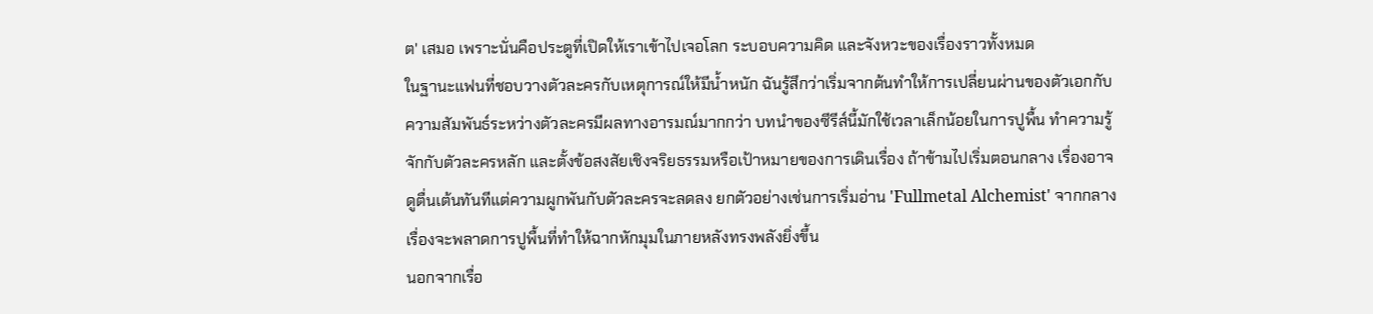ต' เสมอ เพราะนั่นคือประตูที่เปิดให้เราเข้าไปเจอโลก ระบอบความคิด และจังหวะของเรื่องราวทั้งหมด
ในฐานะแฟนที่ชอบวางตัวละครกับเหตุการณ์ให้มีน้ำหนัก ฉันรู้สึกว่าเริ่มจากต้นทำให้การเปลี่ยนผ่านของตัวเอกกับความสัมพันธ์ระหว่างตัวละครมีผลทางอารมณ์มากกว่า บทนำของซีรีส์นี้มักใช้เวลาเล็กน้อยในการปูพื้น ทำความรู้จักกับตัวละครหลัก และตั้งข้อสงสัยเชิงจริยธรรมหรือเป้าหมายของการเดินเรื่อง ถ้าข้ามไปเริ่มตอนกลาง เรื่องอาจดูตื่นเต้นทันทีแต่ความผูกพันกับตัวละครจะลดลง ยกตัวอย่างเช่นการเริ่มอ่าน 'Fullmetal Alchemist' จากกลางเรื่องจะพลาดการปูพื้นที่ทำให้ฉากหักมุมในภายหลังทรงพลังยิ่งขึ้น
นอกจากเรื่อ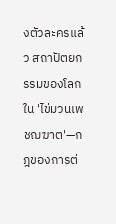งตัวละครแล้ว สถาปัตยกรรมของโลกใน 'ไข่มวนเพชฌฆาต'—กฎของการต่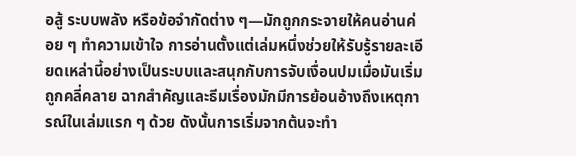อสู้ ระบบพลัง หรือข้อจำกัดต่าง ๆ—มักถูกกระจายให้คนอ่านค่อย ๆ ทำความเข้าใจ การอ่านตั้งแต่เล่มหนึ่งช่วยให้รับรู้รายละเอียดเหล่านี้อย่างเป็นระบบและสนุกกับการจับเงื่อนปมเมื่อมันเริ่มถูกคลี่คลาย ฉากสำคัญและธีมเรื่องมักมีการย้อนอ้างถึงเหตุการณ์ในเล่มแรก ๆ ด้วย ดังนั้นการเริ่มจากต้นจะทำ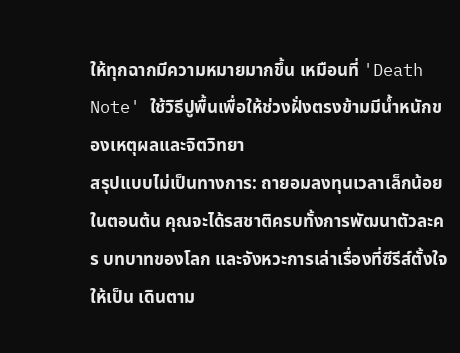ให้ทุกฉากมีความหมายมากขึ้น เหมือนที่ 'Death Note' ใช้วิธีปูพื้นเพื่อให้ช่วงฝั่งตรงข้ามมีน้ำหนักของเหตุผลและจิตวิทยา
สรุปแบบไม่เป็นทางการ: ถายอมลงทุนเวลาเล็กน้อยในตอนต้น คุณจะได้รสชาติครบทั้งการพัฒนาตัวละคร บทบาทของโลก และจังหวะการเล่าเรื่องที่ซีรีส์ตั้งใจให้เป็น เดินตาม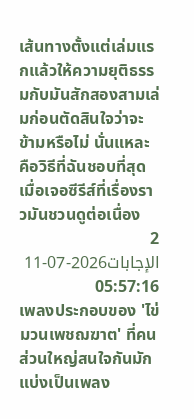เส้นทางตั้งแต่เล่มแรกแล้วให้ความยุติธรรมกับมันสักสองสามเล่มก่อนตัดสินใจว่าจะข้ามหรือไม่ นั่นแหละคือวิธีที่ฉันชอบที่สุดเมื่อเจอซีรีส์ที่เรื่องราวมันชวนดูต่อเนื่อง
2 الإجابات2026-07-11 05:57:16
เพลงประกอบของ 'ไข่มวนเพชฌฆาต' ที่คนส่วนใหญ่สนใจกันมักแบ่งเป็นเพลง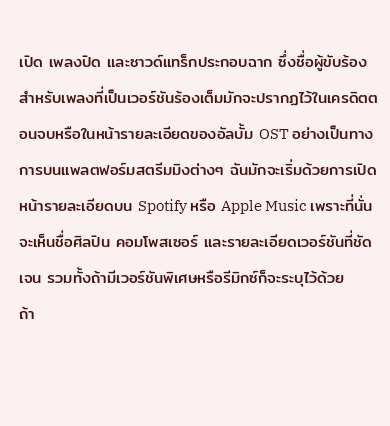เปิด เพลงปิด และซาวด์แทร็กประกอบฉาก ซึ่งชื่อผู้ขับร้องสำหรับเพลงที่เป็นเวอร์ชันร้องเต็มมักจะปรากฏไว้ในเครดิตตอนจบหรือในหน้ารายละเอียดของอัลบั้ม OST อย่างเป็นทางการบนแพลตฟอร์มสตรีมมิงต่างๆ ฉันมักจะเริ่มด้วยการเปิดหน้ารายละเอียดบน Spotify หรือ Apple Music เพราะที่นั่นจะเห็นชื่อศิลปิน คอมโพสเซอร์ และรายละเอียดเวอร์ชันที่ชัดเจน รวมทั้งถ้ามีเวอร์ชันพิเศษหรือรีมิกซ์ก็จะระบุไว้ด้วย
ถ้า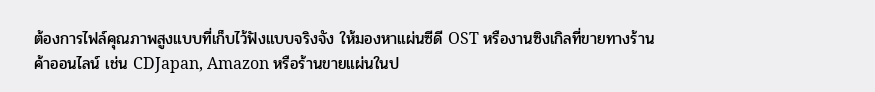ต้องการไฟล์คุณภาพสูงแบบที่เก็บไว้ฟังแบบจริงจัง ให้มองหาแผ่นซีดี OST หรืองานซิงเกิลที่ขายทางร้านค้าออนไลน์ เช่น CDJapan, Amazon หรือร้านขายแผ่นในป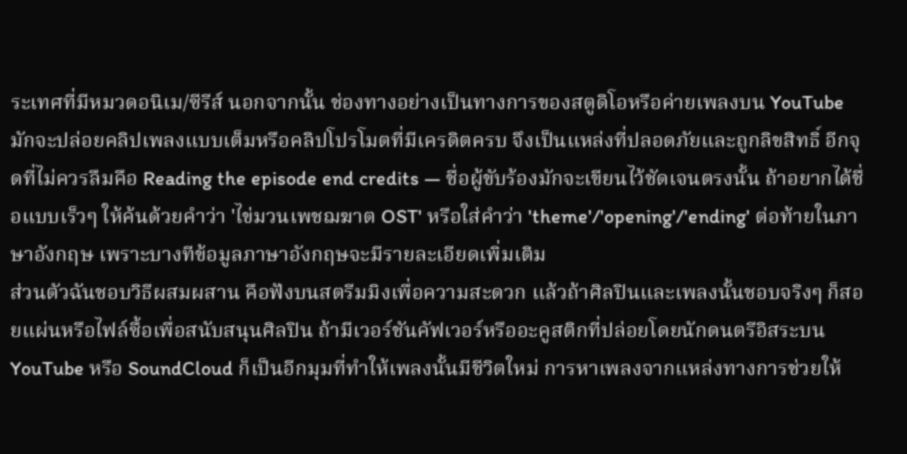ระเทศที่มีหมวดอนิเม/ซีรีส์ นอกจากนั้น ช่องทางอย่างเป็นทางการของสตูดิโอหรือค่ายเพลงบน YouTube มักจะปล่อยคลิปเพลงแบบเต็มหรือคลิปโปรโมตที่มีเครดิตครบ จึงเป็นแหล่งที่ปลอดภัยและถูกลิขสิทธิ์ อีกจุดที่ไม่ควรลืมคือ Reading the episode end credits — ชื่อผู้ขับร้องมักจะเขียนไว้ชัดเจนตรงนั้น ถ้าอยากได้ชื่อแบบเร็วๆ ให้ค้นด้วยคำว่า 'ไข่มวนเพชฌฆาต OST' หรือใส่คำว่า 'theme'/'opening'/'ending' ต่อท้ายในภาษาอังกฤษ เพราะบางทีข้อมูลภาษาอังกฤษจะมีรายละเอียดเพิ่มเติม
ส่วนตัวฉันชอบวิธีผสมผสาน คือฟังบนสตรีมมิงเพื่อความสะดวก แล้วถ้าศิลปินและเพลงนั้นชอบจริงๆ ก็สอยแผ่นหรือไฟล์ซื้อเพื่อสนับสนุนศิลปิน ถ้ามีเวอร์ชันคัฟเวอร์หรืออะคูสติกที่ปล่อยโดยนักดนตรีอิสระบน YouTube หรือ SoundCloud ก็เป็นอีกมุมที่ทำให้เพลงนั้นมีชีวิตใหม่ การหาเพลงจากแหล่งทางการช่วยให้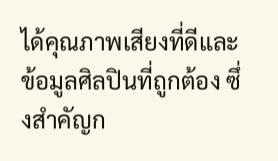ได้คุณภาพเสียงที่ดีและข้อมูลศิลปินที่ถูกต้อง ซึ่งสำคัญก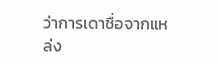ว่าการเดาชื่อจากแหล่ง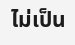ไม่เป็น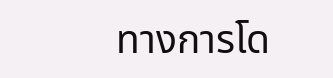ทางการโด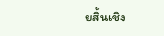ยสิ้นเชิง